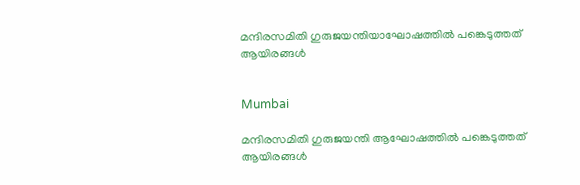മന്ദിരസമിതി ഗുരുജയന്തിയാഘോഷത്തില്‍ പങ്കെടുത്തത് ആയിരങ്ങള്‍


Mumbai

മന്ദിരസമിതി ഗുരുജയന്തി ആഘോഷത്തില്‍ പങ്കെടുത്തത് ആയിരങ്ങള്‍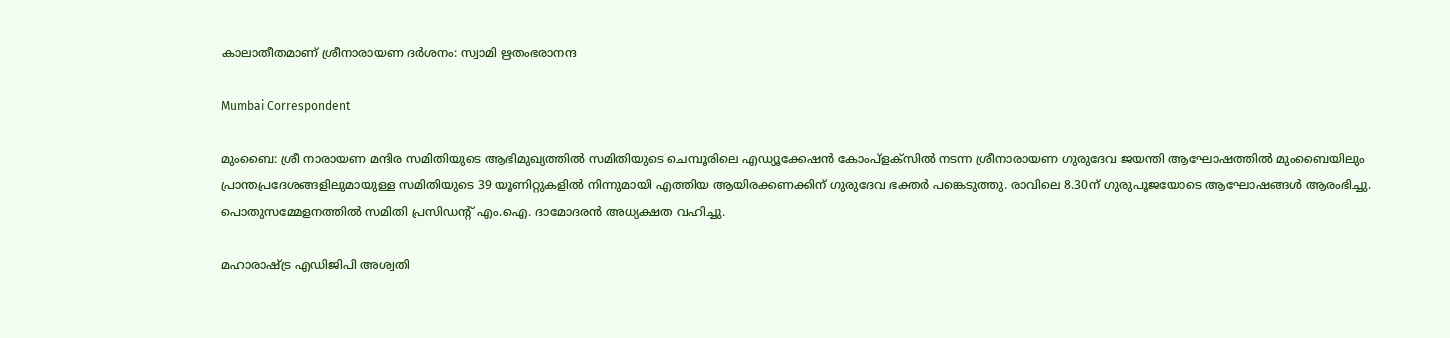കാലാതീതമാണ് ശ്രീനാരായണ ദര്‍ശനം: സ്വാമി ഋതംഭരാനന്ദ

Mumbai Correspondent

മുംബൈ: ശ്രീ നാരായണ മന്ദിര സമിതിയുടെ ആഭിമുഖ്യത്തില്‍ സമിതിയുടെ ചെമ്പൂരിലെ എഡ്യൂക്കേഷന്‍ കോംപ്‌ളക്‌സില്‍ നടന്ന ശ്രീനാരായണ ഗുരുദേവ ജയന്തി ആഘോഷത്തില്‍ മുംബൈയിലും പ്രാന്തപ്രദേശങ്ങളിലുമായുള്ള സമിതിയുടെ 39 യൂണിറ്റുകളില്‍ നിന്നുമായി എത്തിയ ആയിരക്കണക്കിന് ഗുരുദേവ ഭക്തർ പങ്കെടുത്തു. രാവിലെ 8.30ന് ഗുരുപൂജയോടെ ആഘോഷങ്ങള്‍ ആരംഭിച്ചു. പൊതുസമ്മേളനത്തില്‍ സമിതി പ്രസിഡന്റ് എം.ഐ. ദാമോദരന്‍ അധ്യക്ഷത വഹിച്ചു.

മഹാരാഷ്ട്ര എഡിജിപി അശ്വതി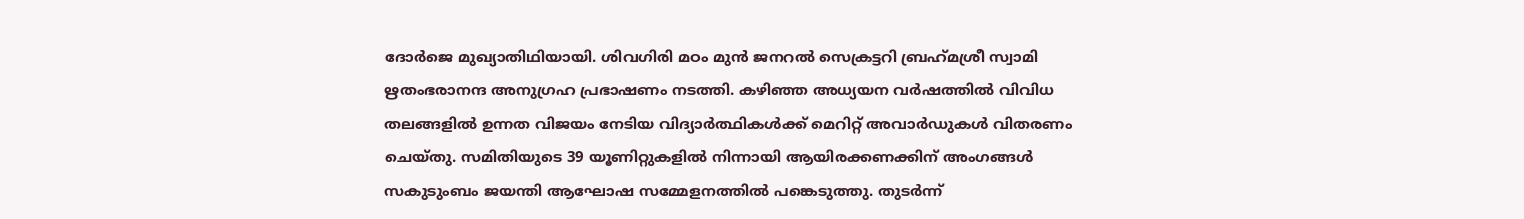ദോര്‍ജെ മുഖ്യാതിഥിയായി. ശിവഗിരി മഠം മുന്‍ ജനറല്‍ സെക്രട്ടറി ബ്രഹ്‌മശ്രീ സ്വാമി ഋതംഭരാനന്ദ അനുഗ്രഹ പ്രഭാഷണം നടത്തി. കഴിഞ്ഞ അധ്യയന വര്‍ഷത്തില്‍ വിവിധ തലങ്ങളില്‍ ഉന്നത വിജയം നേടിയ വിദ്യാര്‍ത്ഥികള്‍ക്ക് മെറിറ്റ് അവാര്‍ഡുകള്‍ വിതരണം ചെയ്തു. സമിതിയുടെ 39 യൂണിറ്റുകളില്‍ നിന്നായി ആയിരക്കണക്കിന് അംഗങ്ങള്‍ സകുടുംബം ജയന്തി ആഘോഷ സമ്മേളനത്തില്‍ പങ്കെടുത്തു. തുടര്‍ന്ന്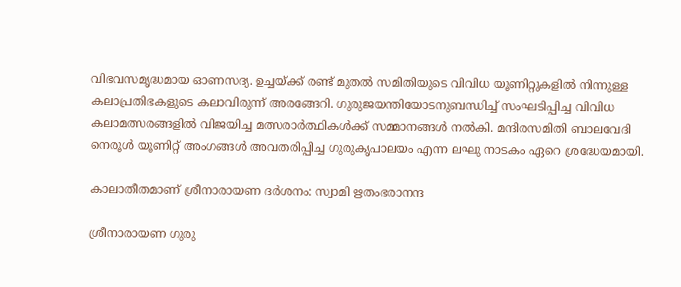വിഭവസമൃദ്ധമായ ഓണസദ്യ. ഉച്ചയ്ക്ക് രണ്ട് മുതല്‍ സമിതിയുടെ വിവിധ യൂണിറ്റുകളില്‍ നിന്നുള്ള കലാപ്രതിഭകളുടെ കലാവിരുന്ന് അരങ്ങേറി. ഗുരുജയന്തിയോടനുബന്ധിച്ച് സംഘടിപ്പിച്ച വിവിധ കലാമത്സരങ്ങളില്‍ വിജയിച്ച മത്സരാര്‍ത്ഥികള്‍ക്ക് സമ്മാനങ്ങള്‍ നല്‍കി. മന്ദിരസമിതി ബാലവേദി നെരൂള്‍ യൂണിറ്റ് അംഗങ്ങള്‍ അവതരിപ്പിച്ച ഗുരുകൃപാലയം എന്ന ലഘു നാടകം ഏറെ ശ്രദ്ധേയമായി.

കാലാതീതമാണ് ശ്രീനാരായണ ദര്‍ശനം: സ്വാമി ഋതംഭരാനന്ദ

ശ്രീനാരായണ ഗുരു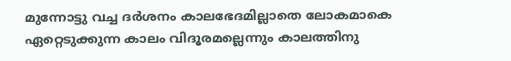മുന്നോട്ടു വച്ച ദര്‍ശനം കാലഭേദമില്ലാതെ ലോകമാകെ ഏറ്റെടുക്കുന്ന കാലം വിദൂരമല്ലെന്നും കാലത്തിനു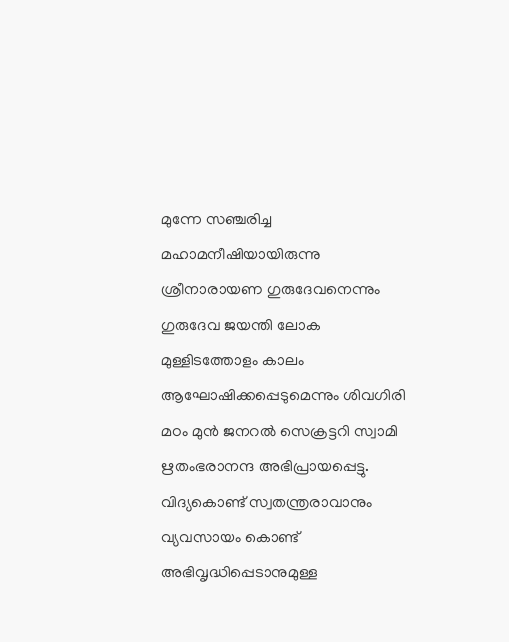മുന്നേ സഞ്ചരിച്ച മഹാമനീഷിയായിരുന്നു ശ്രീനാരായണ ഗുരുദേവനെന്നും ഗുരുദേവ ജയന്തി ലോക മുള്ളിടത്തോളം കാലം ആഘോഷിക്കപ്പെടുമെന്നും ശിവഗിരി മഠം മുന്‍ ജനറല്‍ സെക്രട്ടറി സ്വാമി ഋതംഭരാനന്ദ അഭിപ്രായപ്പെട്ടു. വിദ്യകൊണ്ട് സ്വതന്ത്രരാവാനും വ്യവസായം കൊണ്ട് അഭിവൃദ്ധിപ്പെടാനുമുള്ള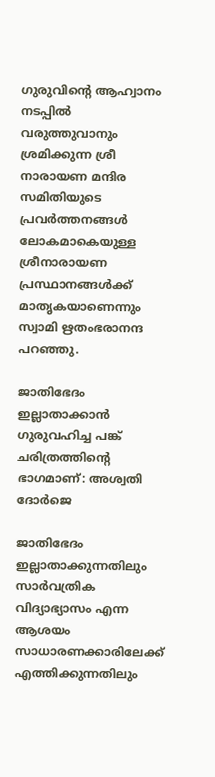ഗുരുവിന്റെ ആഹ്വാനം നടപ്പില്‍ വരുത്തുവാനും ശ്രമിക്കുന്ന ശ്രീ നാരായണ മന്ദിര സമിതിയുടെ പ്രവര്‍ത്തനങ്ങള്‍ ലോകമാകെയുള്ള ശ്രീനാരായണ പ്രസ്ഥാനങ്ങള്‍ക്ക് മാതൃകയാണെന്നും സ്വാമി ഋതംഭരാനന്ദ പറഞ്ഞു.

ജാതിഭേദം ഇല്ലാതാക്കാന്‍ ഗുരുവഹിച്ച പങ്ക് ചരിത്രത്തിന്റെ ഭാഗമാണ്: അശ്വതി ദോര്‍ജെ

ജാതിഭേദം ഇല്ലാതാക്കുന്നതിലും സാര്‍വത്രിക വിദ്യാഭ്യാസം എന്ന ആശയം സാധാരണക്കാരിലേക്ക് എത്തിക്കുന്നതിലും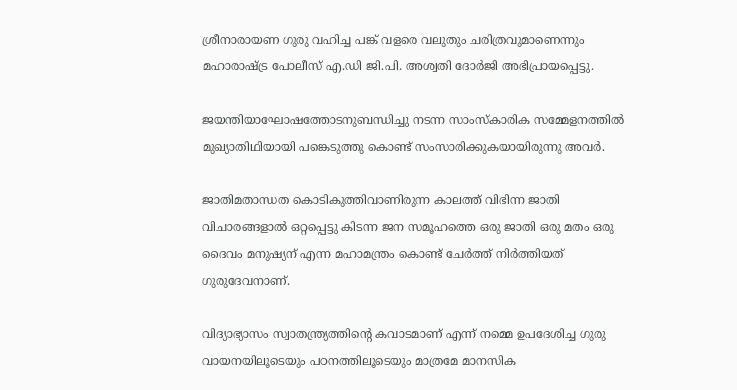ശ്രീനാരായണ ഗുരു വഹിച്ച പങ്ക് വളരെ വലുതും ചരിത്രവുമാണെന്നും മഹാരാഷ്ട്ര പോലീസ് എ.ഡി ജി.പി. അശ്വതി ദോര്‍ജി അഭിപ്രായപ്പെട്ടു.

ജയന്തിയാഘോഷത്തോടനുബന്ധിച്ചു നടന്ന സാംസ്‌കാരിക സമ്മേളനത്തില്‍ മുഖ്യാതിഥിയായി പങ്കെടുത്തു കൊണ്ട് സംസാരിക്കുകയായിരുന്നു അവര്‍.

ജാതിമതാന്ധത കൊടികുത്തിവാണിരുന്ന കാലത്ത് വിഭിന്ന ജാതി വിചാരങ്ങളാല്‍ ഒറ്റപ്പെട്ടു കിടന്ന ജന സമൂഹത്തെ ഒരു ജാതി ഒരു മതം ഒരു ദൈവം മനുഷ്യന് എന്ന മഹാമന്ത്രം കൊണ്ട് ചേര്‍ത്ത് നിര്‍ത്തിയത് ഗുരുദേവനാണ്.

വിദ്യാഭ്യാസം സ്വാതന്ത്ര്യത്തിന്റെ കവാടമാണ് എന്ന് നമ്മെ ഉപദേശിച്ച ഗുരു വായനയിലൂടെയും പഠനത്തിലൂടെയും മാത്രമേ മാനസിക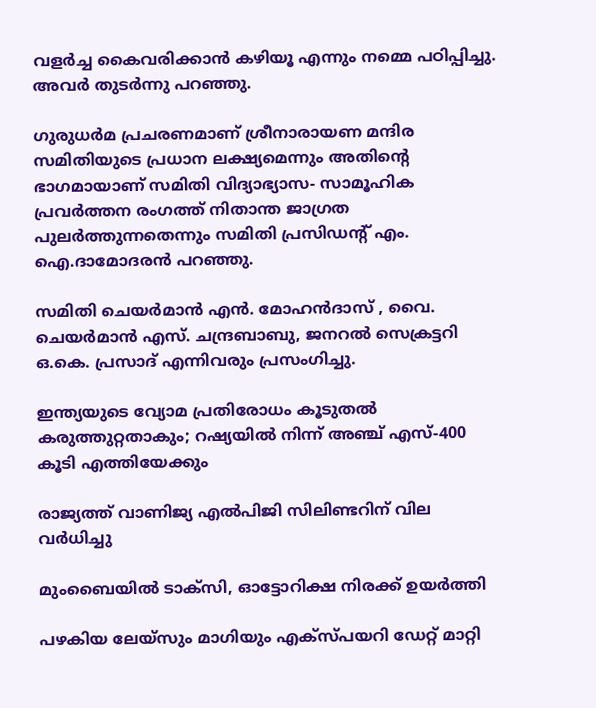വളര്‍ച്ച കൈവരിക്കാന്‍ കഴിയൂ എന്നും നമ്മെ പഠിപ്പിച്ചു. അവര്‍ തുടര്‍ന്നു പറഞ്ഞു.

ഗുരുധര്‍മ പ്രചരണമാണ് ശ്രീനാരായണ മന്ദിര സമിതിയുടെ പ്രധാന ലക്ഷ്യമെന്നും അതിന്റെ ഭാഗമായാണ് സമിതി വിദ്യാഭ്യാസ- സാമൂഹിക പ്രവര്‍ത്തന രംഗത്ത് നിതാന്ത ജാഗ്രത പുലര്‍ത്തുന്നതെന്നും സമിതി പ്രസിഡന്റ് എം. ഐ.ദാമോദരന്‍ പറഞ്ഞു.

സമിതി ചെയര്‍മാന്‍ എന്‍. മോഹന്‍ദാസ് , വൈ. ചെയര്‍മാന്‍ എസ്. ചന്ദ്രബാബു, ജനറല്‍ സെക്രട്ടറി ഒ.കെ. പ്രസാദ് എന്നിവരും പ്രസംഗിച്ചു.

ഇന്ത്യയുടെ വ്യോമ പ്രതിരോധം കൂടുതൽ കരുത്തുറ്റതാകും; റഷ്യയിൽ നിന്ന് അഞ്ച് എസ്-400 കൂടി എത്തിയേക്കും

രാജ്യത്ത് വാണിജ്യ എൽപിജി സിലിണ്ടറിന് വില വർധിച്ചു

മുംബൈയിൽ ടാക്സി, ഓട്ടോറിക്ഷ നിരക്ക് ഉയർത്തി

പഴകിയ ലേയ്സും മാഗിയും എക്സ്പയറി ഡേറ്റ് മാറ്റി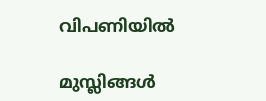വിപണിയിൽ

മുസ്ലിങ്ങൾ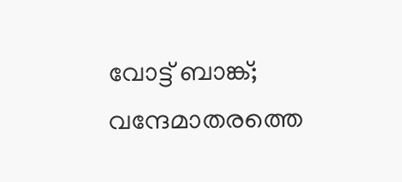വോട്ട് ബാങ്ക്; വന്ദേമാതരത്തെ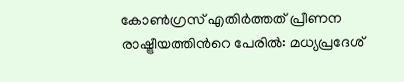കോൺഗ്രസ് എതിർത്തത് പ്രീണന രാഷ്ട്രീയത്തിന്‍റെ പേരിൽ: മധ്യപ്രദേശ്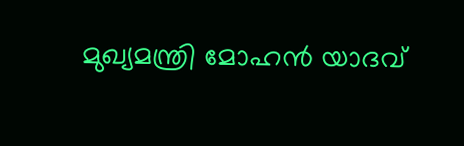മുഖ്യമന്ത്രി മോഹൻ യാദവ്